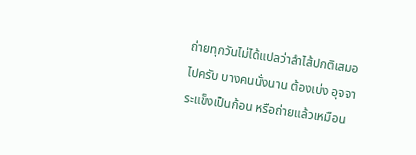ถ่ายทุกวันไม่ได้แปลว่าลำไส้ปกติเสมอไปครับ บางคนนั่งนาน ต้องเบ่ง อุจจาระแข็งเป็นก้อน หรือถ่ายแล้วเหมือน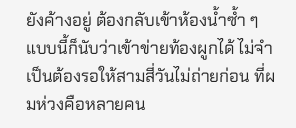ยังค้างอยู่ ต้องกลับเข้าห้องน้ำซ้ำ ๆ แบบนี้ก็นับว่าเข้าข่ายท้องผูกได้ ไม่จำเป็นต้องรอให้สามสี่วันไม่ถ่ายก่อน ที่ผมห่วงคือหลายคน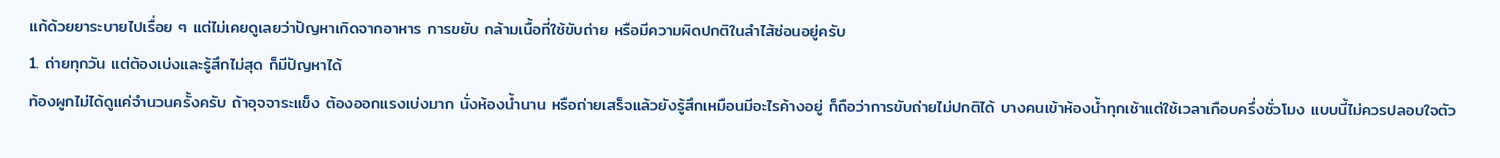แก้ด้วยยาระบายไปเรื่อย ๆ แต่ไม่เคยดูเลยว่าปัญหาเกิดจากอาหาร การขยับ กล้ามเนื้อที่ใช้ขับถ่าย หรือมีความผิดปกติในลำไส้ซ่อนอยู่ครับ
1. ถ่ายทุกวัน แต่ต้องเบ่งและรู้สึกไม่สุด ก็มีปัญหาได้
ท้องผูกไม่ได้ดูแค่จำนวนครั้งครับ ถ้าอุจจาระแข็ง ต้องออกแรงเบ่งมาก นั่งห้องน้ำนาน หรือถ่ายเสร็จแล้วยังรู้สึกเหมือนมีอะไรค้างอยู่ ก็ถือว่าการขับถ่ายไม่ปกติได้ บางคนเข้าห้องน้ำทุกเช้าแต่ใช้เวลาเกือบครึ่งชั่วโมง แบบนี้ไม่ควรปลอบใจตัว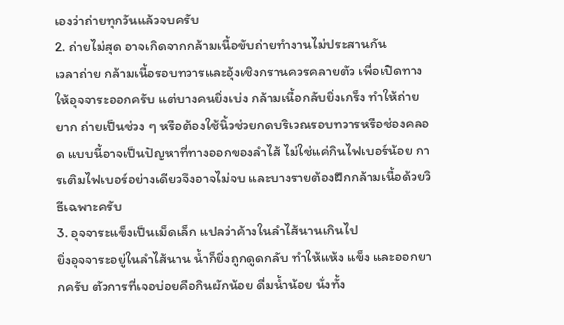เองว่าถ่ายทุกวันแล้วจบครับ
2. ถ่ายไม่สุด อาจเกิดจากกล้ามเนื้อขับถ่ายทำงานไม่ประสานกัน
เวลาถ่าย กล้ามเนื้อรอบทวารและอุ้งเชิงกรานควรคลายตัว เพื่อเปิดทางให้อุจจาระออกครับ แต่บางคนยิ่งเบ่ง กล้ามเนื้อกลับยิ่งเกร็ง ทำให้ถ่ายยาก ถ่ายเป็นช่วง ๆ หรือต้องใช้นิ้วช่วยกดบริเวณรอบทวารหรือช่องคลอด แบบนี้อาจเป็นปัญหาที่ทางออกของลำไส้ ไม่ใช่แค่กินไฟเบอร์น้อย การเติมไฟเบอร์อย่างเดียวจึงอาจไม่จบ และบางรายต้องฝึกกล้ามเนื้อด้วยวิธีเฉพาะครับ
3. อุจจาระแข็งเป็นเม็ดเล็ก แปลว่าค้างในลำไส้นานเกินไป
ยิ่งอุจจาระอยู่ในลำไส้นาน น้ำก็ยิ่งถูกดูดกลับ ทำให้แห้ง แข็ง และออกยากครับ ตัวการที่เจอบ่อยคือกินผักน้อย ดื่มน้ำน้อย นั่งทั้ง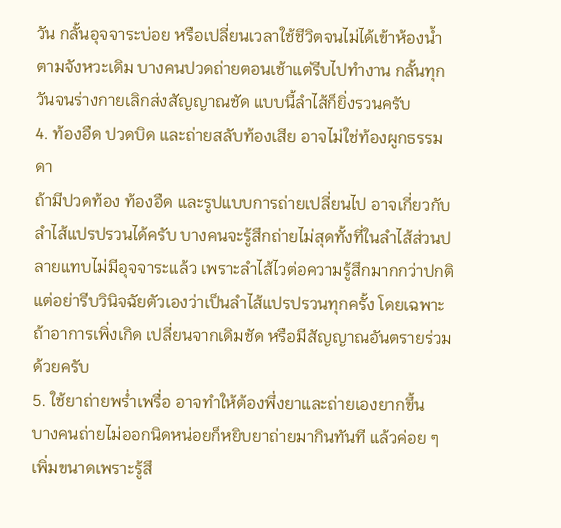วัน กลั้นอุจจาระบ่อย หรือเปลี่ยนเวลาใช้ชีวิตจนไม่ได้เข้าห้องน้ำตามจังหวะเดิม บางคนปวดถ่ายตอนเช้าแต่รีบไปทำงาน กลั้นทุกวันจนร่างกายเลิกส่งสัญญาณชัด แบบนี้ลำไส้ก็ยิ่งรวนครับ
4. ท้องอืด ปวดบิด และถ่ายสลับท้องเสีย อาจไม่ใช่ท้องผูกธรรมดา
ถ้ามีปวดท้อง ท้องอืด และรูปแบบการถ่ายเปลี่ยนไป อาจเกี่ยวกับลำไส้แปรปรวนได้ครับ บางคนจะรู้สึกถ่ายไม่สุดทั้งที่ในลำไส้ส่วนปลายแทบไม่มีอุจจาระแล้ว เพราะลำไส้ไวต่อความรู้สึกมากกว่าปกติ แต่อย่ารีบวินิจฉัยตัวเองว่าเป็นลำไส้แปรปรวนทุกครั้ง โดยเฉพาะถ้าอาการเพิ่งเกิด เปลี่ยนจากเดิมชัด หรือมีสัญญาณอันตรายร่วมด้วยครับ
5. ใช้ยาถ่ายพร่ำเพรื่อ อาจทำให้ต้องพึ่งยาและถ่ายเองยากขึ้น
บางคนถ่ายไม่ออกนิดหน่อยก็หยิบยาถ่ายมากินทันที แล้วค่อย ๆ เพิ่มขนาดเพราะรู้สึ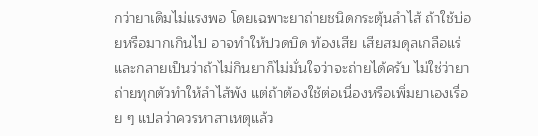กว่ายาเดิมไม่แรงพอ โดยเฉพาะยาถ่ายชนิดกระตุ้นลำไส้ ถ้าใช้บ่อยหรือมากเกินไป อาจทำให้ปวดบิด ท้องเสีย เสียสมดุลเกลือแร่ และกลายเป็นว่าถ้าไม่กินยาก็ไม่มั่นใจว่าจะถ่ายได้ครับ ไม่ใช่ว่ายาถ่ายทุกตัวทำให้ลำไส้พัง แต่ถ้าต้องใช้ต่อเนื่องหรือเพิ่มยาเองเรื่อย ๆ แปลว่าควรหาสาเหตุแล้ว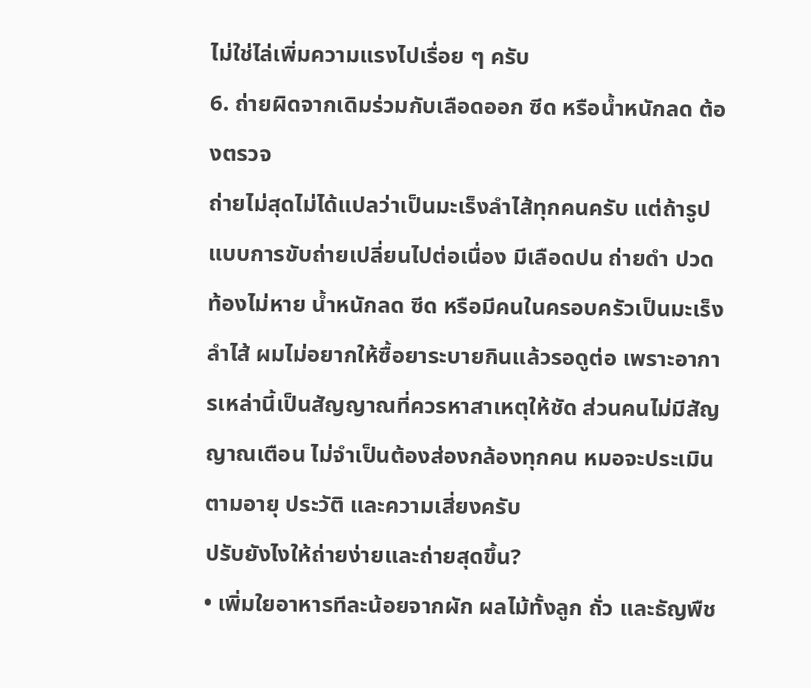ไม่ใช่ไล่เพิ่มความแรงไปเรื่อย ๆ ครับ
6. ถ่ายผิดจากเดิมร่วมกับเลือดออก ซีด หรือน้ำหนักลด ต้องตรวจ
ถ่ายไม่สุดไม่ได้แปลว่าเป็นมะเร็งลำไส้ทุกคนครับ แต่ถ้ารูปแบบการขับถ่ายเปลี่ยนไปต่อเนื่อง มีเลือดปน ถ่ายดำ ปวดท้องไม่หาย น้ำหนักลด ซีด หรือมีคนในครอบครัวเป็นมะเร็งลำไส้ ผมไม่อยากให้ซื้อยาระบายกินแล้วรอดูต่อ เพราะอาการเหล่านี้เป็นสัญญาณที่ควรหาสาเหตุให้ชัด ส่วนคนไม่มีสัญญาณเตือน ไม่จำเป็นต้องส่องกล้องทุกคน หมอจะประเมินตามอายุ ประวัติ และความเสี่ยงครับ
ปรับยังไงให้ถ่ายง่ายและถ่ายสุดขึ้น?
• เพิ่มใยอาหารทีละน้อยจากผัก ผลไม้ทั้งลูก ถั่ว และธัญพืช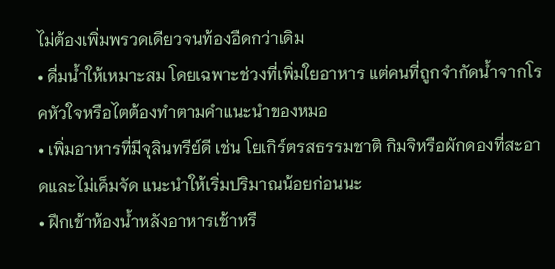ไม่ต้องเพิ่มพรวดเดียวจนท้องอืดกว่าเดิม
• ดื่มน้ำให้เหมาะสม โดยเฉพาะช่วงที่เพิ่มใยอาหาร แต่คนที่ถูกจำกัดน้ำจากโรคหัวใจหรือไตต้องทำตามคำแนะนำของหมอ
• เพิ่มอาหารที่มีจุลินทรีย์ดี เช่น โยเกิร์ตรสธรรมชาติ กิมจิหรือผักดองที่สะอาดและไม่เค็มจัด แนะนำให้เริ่มปริมาณน้อยก่อนนะ
• ฝึกเข้าห้องน้ำหลังอาหารเช้าหรื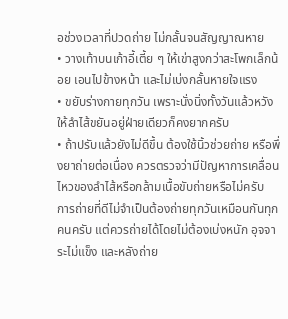อช่วงเวลาที่ปวดถ่าย ไม่กลั้นจนสัญญาณหาย
• วางเท้าบนเก้าอี้เตี้ย ๆ ให้เข่าสูงกว่าสะโพกเล็กน้อย เอนไปข้างหน้า และไม่เบ่งกลั้นหายใจแรง
• ขยับร่างกายทุกวัน เพราะนั่งนิ่งทั้งวันแล้วหวังให้ลำไส้ขยันอยู่ฝ่ายเดียวก็คงยากครับ
• ถ้าปรับแล้วยังไม่ดีขึ้น ต้องใช้นิ้วช่วยถ่าย หรือพึ่งยาถ่ายต่อเนื่อง ควรตรวจว่ามีปัญหาการเคลื่อนไหวของลำไส้หรือกล้ามเนื้อขับถ่ายหรือไม่ครับ
การถ่ายที่ดีไม่จำเป็นต้องถ่ายทุกวันเหมือนกันทุกคนครับ แต่ควรถ่ายได้โดยไม่ต้องเบ่งหนัก อุจจาระไม่แข็ง และหลังถ่าย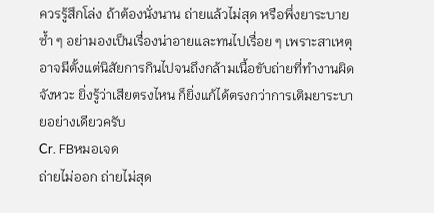ควรรู้สึกโล่ง ถ้าต้องนั่งนาน ถ่ายแล้วไม่สุด หรือพึ่งยาระบายซ้ำ ๆ อย่ามองเป็นเรื่องน่าอายและทนไปเรื่อย ๆ เพราะสาเหตุอาจมีตั้งแต่นิสัยการกินไปจนถึงกล้ามเนื้อขับถ่ายที่ทำงานผิดจังหวะ ยิ่งรู้ว่าเสียตรงไหน ก็ยิ่งแก้ได้ตรงกว่าการเติมยาระบายอย่างเดียวครับ
Cr. FBหมอเจด
ถ่ายไม่ออก ถ่ายไม่สุด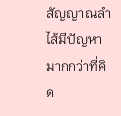สัญญาณลำไส้มีปัญหา มากกว่าที่คิด